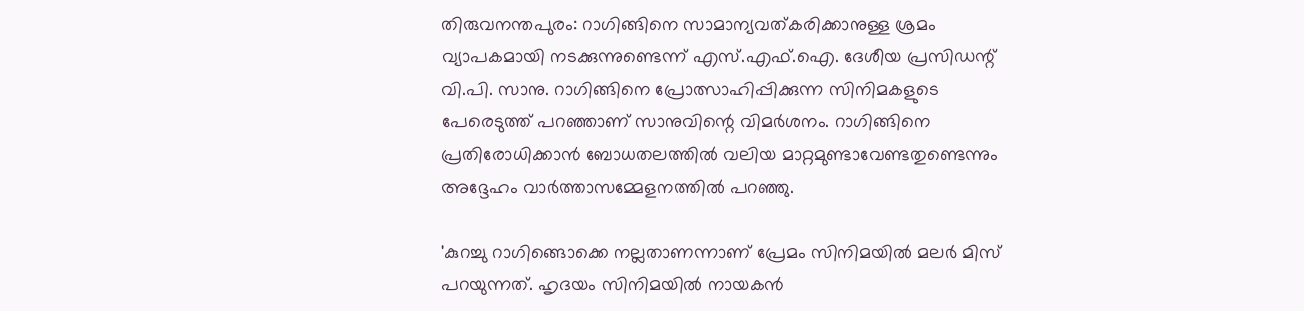തിരുവനന്തപുരം: റാഗിങ്ങിനെ സാമാന്യവത്കരിക്കാനുള്ള ശ്രമം വ്യാപകമായി നടക്കുന്നുണ്ടെന്ന് എസ്.എഫ്.ഐ. ദേശീയ പ്രസിഡന്റ് വി.പി. സാനു. റാഗിങ്ങിനെ പ്രോത്സാഹിപ്പിക്കുന്ന സിനിമകളുടെ പേരെടുത്ത് പറഞ്ഞാണ് സാനുവിന്റെ വിമര്‍ശനം. റാഗിങ്ങിനെ പ്രതിരോധിക്കാന്‍ ബോധതലത്തില്‍ വലിയ മാറ്റമുണ്ടാവേണ്ടതുണ്ടെന്നും അദ്ദേഹം വാര്‍ത്താസമ്മേളനത്തില്‍ പറഞ്ഞു.

'കുറച്ചു റാഗിങ്ങൊക്കെ നല്ലതാണന്നാണ് പ്രേമം സിനിമയില്‍ മലര്‍ മിസ് പറയുന്നത്. ഹൃദയം സിനിമയില്‍ നായകന്‍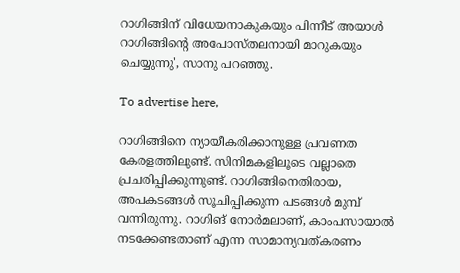റാഗിങ്ങിന് വിധേയനാകുകയും പിന്നീട് അയാള്‍ റാഗിങ്ങിന്റെ അപോസ്തലനായി മാറുകയും ചെയ്യുന്നു', സാനു പറഞ്ഞു.

To advertise here,

റാഗിങ്ങിനെ ന്യായീകരിക്കാനുള്ള പ്രവണത കേരളത്തിലുണ്ട്. സിനിമകളിലൂടെ വല്ലാതെ പ്രചരിപ്പിക്കുന്നുണ്ട്. റാഗിങ്ങിനെതിരായ, അപകടങ്ങള്‍ സൂചിപ്പിക്കുന്ന പടങ്ങള്‍ മുമ്പ് വന്നിരുന്നു. റാഗിങ് നോര്‍മലാണ്, കാംപസായാല്‍ നടക്കേണ്ടതാണ് എന്ന സാമാന്യവത്കരണം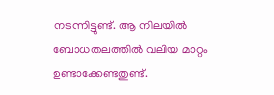നടന്നിട്ടുണ്ട്. ആ നിലയില്‍ ബോധതലത്തില്‍ വലിയ മാറ്റം ഉണ്ടാക്കേണ്ടതുണ്ട്.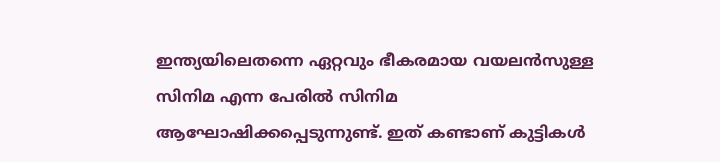ഇന്ത്യയിലെതന്നെ ഏറ്റവും ഭീകരമായ വയലന്‍സുള്ള സിനിമ എന്ന പേരില്‍ സിനിമ ആഘോഷിക്കപ്പെടുന്നുണ്ട്. ഇത് കണ്ടാണ് കുട്ടികള്‍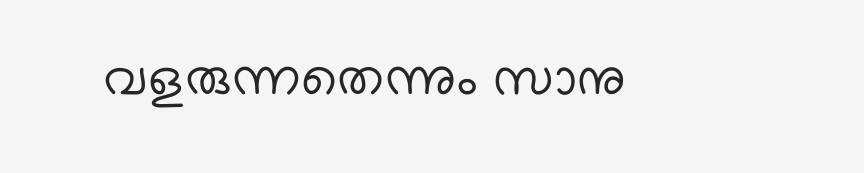വളരുന്നതെന്നും സാനു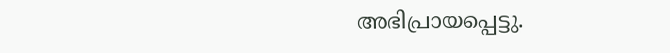അഭിപ്രായപ്പെട്ടു.